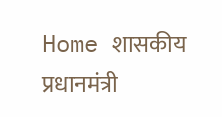Home शासकीय प्रधानमंत्री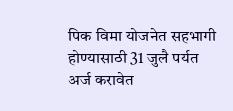पिक विमा योजनेत सहभागी होण्यासाठी 31 जुलै पर्यत अर्ज करावेत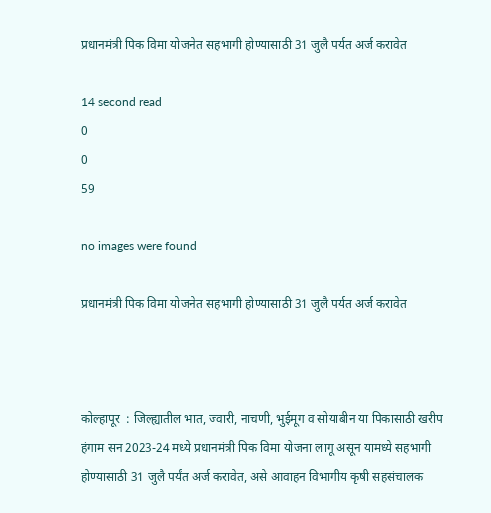प्रधानमंत्री पिक विमा योजनेत सहभागी होण्यासाठी 31 जुलै पर्यत अर्ज करावेत

14 second read
0
0
59

no images were found

प्रधानमंत्री पिक विमा योजनेत सहभागी होण्यासाठी 31 जुलै पर्यत अर्ज करावेत



कोल्हापूर  : जिल्ह्यातील भात, ज्वारी, नाचणी, भुईमूग व सोयाबीन या पिकासाठी खरीप हंगाम सन 2023-24 मध्ये प्रधानमंत्री पिक विमा योजना लागू असून यामध्ये सहभागी होण्यासाठी 31 जुलै पर्यंत अर्ज करावेत, असे आवाहन विभागीय कृषी सहसंचालक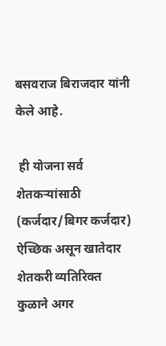बसवराज बिराजदार यांनी केले आहे.

 ही योजना सर्व शेतकऱ्यांसाठी (कर्जदार/बिगर कर्जदार) ऐच्छिक असून खातेदार शेतकरी व्यतिरिक्त कुळाने अगर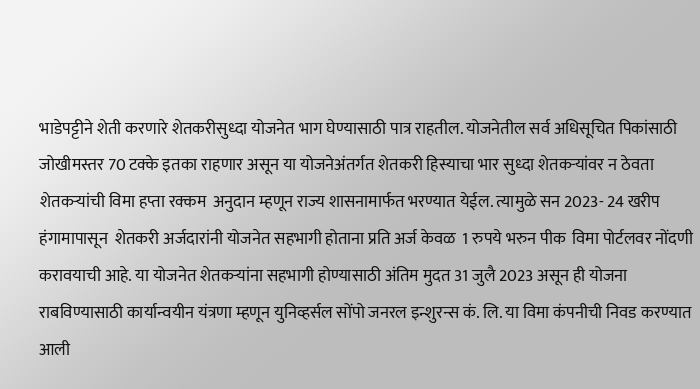भाडेपट्टीने शेती करणारे शेतकरीसुध्दा योजनेत भाग घेण्यासाठी पात्र राहतील. योजनेतील सर्व अधिसूचित पिकांसाठी जोखीमस्तर 70 टक्के इतका राहणार असून या योजनेअंतर्गत शेतकरी हिस्याचा भार सुध्दा शेतकऱ्यांवर न ठेवता शेतकऱ्यांची विमा हप्ता रक्कम  अनुदान म्हणून राज्य शासनामार्फत भरण्यात येईल. त्यामुळे सन 2023- 24 खरीप हंगामापासून  शेतकरी अर्जदारांनी योजनेत सहभागी होताना प्रति अर्ज केवळ  1 रुपये भरुन पीक  विमा पोर्टलवर नोंदणी करावयाची आहे. या योजनेत शेतकऱ्यांना सहभागी होण्यासाठी अंतिम मुदत 31 जुलै 2023 असून ही योजना राबविण्यासाठी कार्यान्वयीन यंत्रणा म्हणून युनिव्हर्सल सोंपो जनरल इन्शुरन्स कं. लि. या विमा कंपनीची निवड करण्यात आली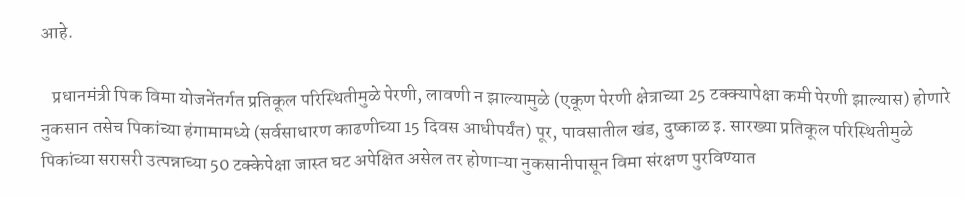आहे.

   प्रधानमंत्री पिक विमा योजनेंतर्गत प्रतिकूल परिस्थितीमुळे पेरणी, लावणी न झाल्यामुळे (एकूण पेरणी क्षेत्राच्या 25 टक्क्यापेक्षा कमी पेरणी झाल्यास) होणारे नुकसान तसेच पिकांच्या हंगामामध्ये (सर्वसाधारण काढणीच्या 15 दिवस आधीपर्यंत) पूर, पावसातील खंड, दुष्काळ इ. सारख्या प्रतिकूल परिस्थितीमुळे पिकांच्या सरासरी उत्पन्नाच्या 50 टक्केपेक्षा जास्त घट अपेक्षित असेल तर होणाऱ्या नुकसानीपासून विमा संरक्षण पुरविण्यात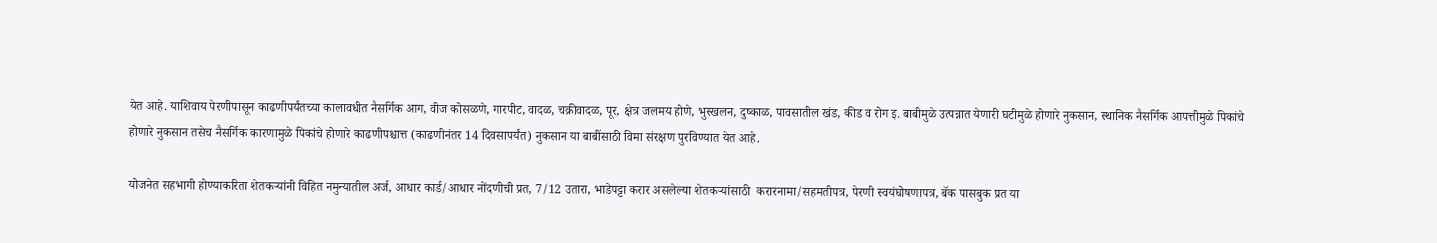येत आहे. याशिवाय पेरणीपासून काढणीपर्यंतच्या कालावधीत नैसर्गिक आग, वीज कोसळणे, गारपीट, वादळ, चक्रीवादळ, पूर, क्षेत्र जलमय होणे, भुस्खलन, दुष्काळ, पावसातील खंड, कीड व रोग इ. बाबीमुळे उत्पन्नात येणारी घटीमुळे होणारे नुकसान, स्थानिक नैसर्गिक आपत्तीमुळे पिकांचे होणारे नुकसान तसेच नैसर्गिक कारणामुळे पिकांचे होणारे काढणीपश्चात्त (काढणीनंतर 14 दिवसापर्यंत) नुकसान या बाबींसाठी विमा संरक्षण पुरविण्यात येत आहे.

योजनेत सहभागी होण्याकरिता शेतकऱ्यांनी विहित नमुन्यातील अर्ज, आधार कार्ड/आधार नोंदणीची प्रत, 7/12 उतारा, भाडेपट्टा करार असलेल्या शेतकऱ्यांसाठी  करारनामा/सहमतीपत्र, पेरणी स्वयंघोषणापत्र, बॅक पासबुक प्रत या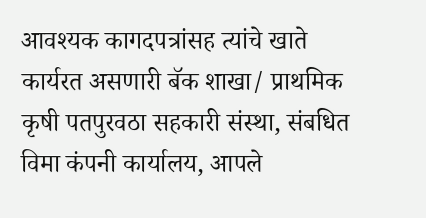आवश्यक कागदपत्रांसह त्यांचे खाते कार्यरत असणारी बॅक शाखा/ प्राथमिक कृषी पतपुरवठा सहकारी संस्था, संबधित विमा कंपनी कार्यालय, आपले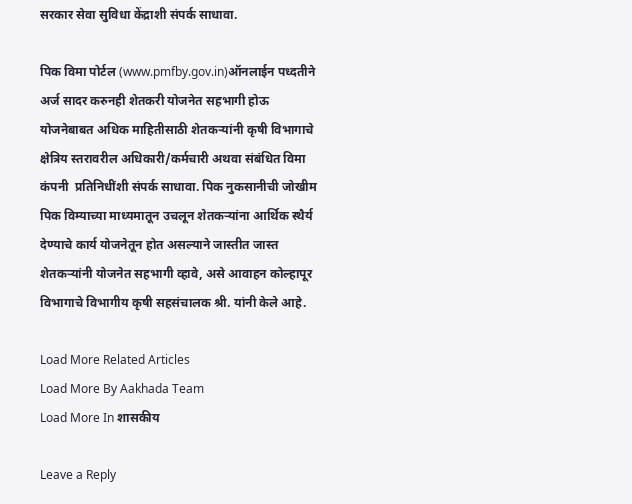सरकार सेवा सुविधा केंद्राशी संपर्क साधावा.

पिक विमा पोर्टल (www.pmfby.gov.in)ऑनलाईन पध्दतीने अर्ज सादर करुनही शेतकरी योजनेत सहभागी होऊ योजनेबाबत अधिक माहितीसाठी शेतकऱ्यांनी कृषी विभागाचे क्षेत्रिय स्तरावरील अधिकारी/कर्मचारी अथवा संबंधित विमा कंपनी  प्रतिनिधींशी संपर्क साधावा. पिक नुकसानीची जोखीम पिक विम्याच्या माध्यमातून उचलून शेतकऱ्यांना आर्थिक स्थैर्य देण्याचे कार्य योजनेतून होत असल्याने जास्तीत जास्त शेतकऱ्यांनी योजनेत सहभागी व्हावे, असे आवाहन कोल्हापूर विभागाचे विभागीय कृषी सहसंचालक श्री. यांनी केले आहे.

Load More Related Articles
Load More By Aakhada Team
Load More In शासकीय

Leave a Reply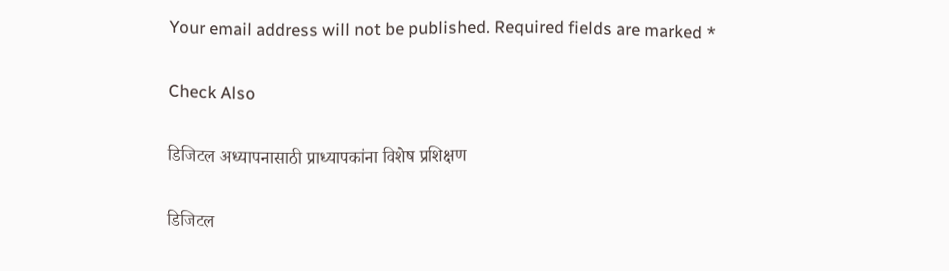Your email address will not be published. Required fields are marked *

Check Also

डिजिटल अध्यापनासाठी प्राध्यापकांना विशेष प्रशिक्षण

डिजिटल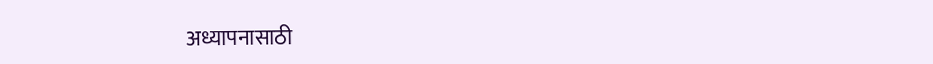अध्यापनासाठी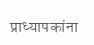प्राध्यापकांना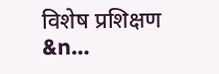विशेष प्रशिक्षण        &n…